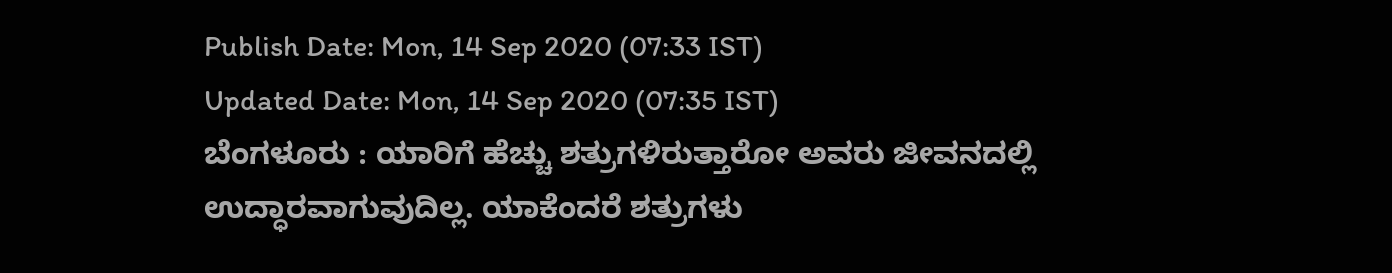Publish Date: Mon, 14 Sep 2020 (07:33 IST)
Updated Date: Mon, 14 Sep 2020 (07:35 IST)
ಬೆಂಗಳೂರು : ಯಾರಿಗೆ ಹೆಚ್ಚು ಶತ್ರುಗಳಿರುತ್ತಾರೋ ಅವರು ಜೀವನದಲ್ಲಿ ಉದ್ಧಾರವಾಗುವುದಿಲ್ಲ. ಯಾಕೆಂದರೆ ಶತ್ರುಗಳು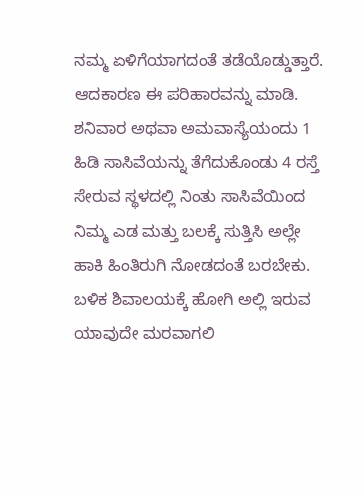ನಮ್ಮ ಏಳಿಗೆಯಾಗದಂತೆ ತಡೆಯೊಡ್ಡುತ್ತಾರೆ. ಆದಕಾರಣ ಈ ಪರಿಹಾರವನ್ನು ಮಾಡಿ.
ಶನಿವಾರ ಅಥವಾ ಅಮವಾಸ್ಯೆಯಂದು 1 ಹಿಡಿ ಸಾಸಿವೆಯನ್ನು ತೆಗೆದುಕೊಂಡು 4 ರಸ್ತೆ ಸೇರುವ ಸ್ಥಳದಲ್ಲಿ ನಿಂತು ಸಾಸಿವೆಯಿಂದ ನಿಮ್ಮ ಎಡ ಮತ್ತು ಬಲಕ್ಕೆ ಸುತ್ತಿಸಿ ಅಲ್ಲೇ ಹಾಕಿ ಹಿಂತಿರುಗಿ ನೋಡದಂತೆ ಬರಬೇಕು. ಬಳಿಕ ಶಿವಾಲಯಕ್ಕೆ ಹೋಗಿ ಅಲ್ಲಿ ಇರುವ ಯಾವುದೇ ಮರವಾಗಲಿ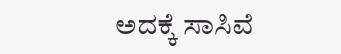ಅದಕ್ಕೆ ಸಾಸಿವೆ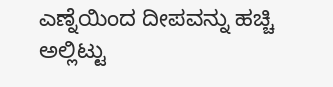ಎಣ್ನೆಯಿಂದ ದೀಪವನ್ನು ಹಚ್ಚಿ ಅಲ್ಲಿಟ್ಟು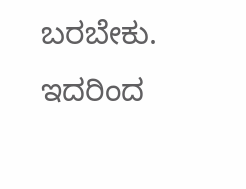ಬರಬೇಕು. ಇದರಿಂದ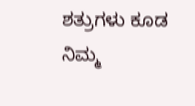ಶತ್ರುಗಳು ಕೂಡ ನಿಮ್ಮ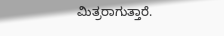ಮಿತ್ರರಾಗುತ್ತಾರೆ.